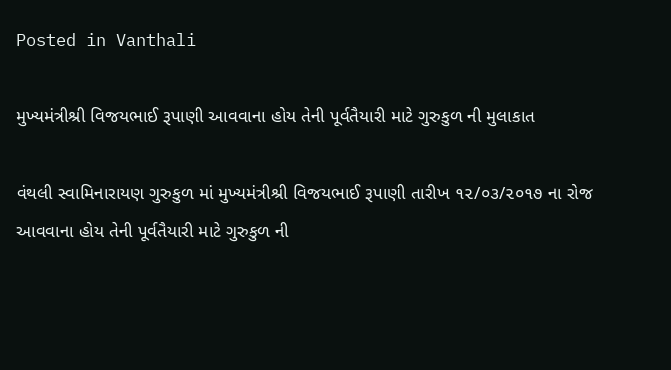Posted in Vanthali

મુખ્યમંત્રીશ્રી વિજયભાઈ રૂપાણી આવવાના હોય તેની પૂર્વતૈયારી માટે ગુરુકુળ ની મુલાકાત

વંથલી સ્વામિનારાયણ ગુરુકુળ માં મુખ્યમંત્રીશ્રી વિજયભાઈ રૂપાણી તારીખ ૧૨/૦૩/૨૦૧૭ ના રોજ આવવાના હોય તેની પૂર્વતૈયારી માટે ગુરુકુળ ની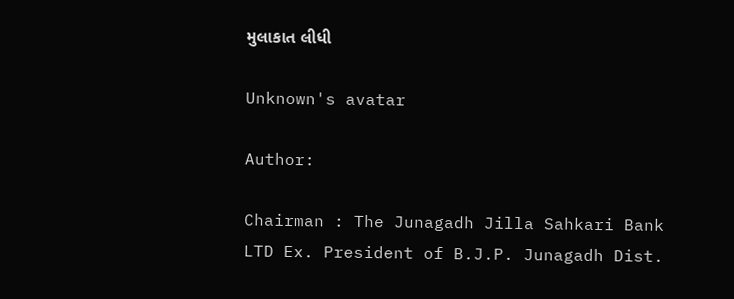મુલાકાત લીધી

Unknown's avatar

Author:

Chairman : The Junagadh Jilla Sahkari Bank LTD Ex. President of B.J.P. Junagadh Dist.